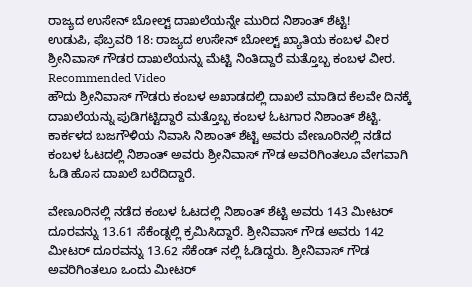ರಾಜ್ಯದ ಉಸೇನ್ ಬೋಲ್ಟ್ ದಾಖಲೆಯನ್ನೇ ಮುರಿದ ನಿಶಾಂತ್ ಶೆಟ್ಟಿ!
ಉಡುಪಿ, ಫೆಬ್ರವರಿ 18: ರಾಜ್ಯದ ಉಸೇನ್ ಬೋಲ್ಟ್ ಖ್ಯಾತಿಯ ಕಂಬಳ ವೀರ ಶ್ರೀನಿವಾಸ್ ಗೌಡರ ದಾಖಲೆಯನ್ನು ಮೆಟ್ಟಿ ನಿಂತಿದ್ದಾರೆ ಮತ್ತೊಬ್ಬ ಕಂಬಳ ವೀರ.
Recommended Video
ಹೌದು ಶ್ರೀನಿವಾಸ್ ಗೌಡರು ಕಂಬಳ ಅಖಾಡದಲ್ಲಿ ದಾಖಲೆ ಮಾಡಿದ ಕೆಲವೇ ದಿನಕ್ಕೆ ದಾಖಲೆಯನ್ನು ಪುಡಿಗಟ್ಟಿದ್ದಾರೆ ಮತ್ತೊಬ್ಬ ಕಂಬಳ ಓಟಗಾರ ನಿಶಾಂತ್ ಶೆಟ್ಟಿ.
ಕಾರ್ಕಳದ ಬಜಗೌಳಿಯ ನಿವಾಸಿ ನಿಶಾಂತ್ ಶೆಟ್ಟಿ ಅವರು ವೇಣೂರಿನಲ್ಲಿ ನಡೆದ ಕಂಬಳ ಓಟದಲ್ಲಿ ನಿಶಾಂತ್ ಅವರು ಶ್ರೀನಿವಾಸ್ ಗೌಡ ಅವರಿಗಿಂತಲೂ ವೇಗವಾಗಿ ಓಡಿ ಹೊಸ ದಾಖಲೆ ಬರೆದಿದ್ದಾರೆ.

ವೇಣೂರಿನಲ್ಲಿ ನಡೆದ ಕಂಬಳ ಓಟದಲ್ಲಿ ನಿಶಾಂತ್ ಶೆಟ್ಟಿ ಅವರು 143 ಮೀಟರ್ ದೂರವನ್ನು 13.61 ಸೆಕೆಂಡ್ನಲ್ಲಿ ಕ್ರಮಿಸಿದ್ದಾರೆ. ಶ್ರೀನಿವಾಸ್ ಗೌಡ ಅವರು 142 ಮೀಟರ್ ದೂರವನ್ನು 13.62 ಸೆಕೆಂಡ್ ನಲ್ಲಿ ಓಡಿದ್ದರು. ಶ್ರೀನಿವಾಸ್ ಗೌಡ ಅವರಿಗಿಂತಲೂ ಒಂದು ಮೀಟರ್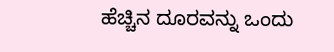ಹೆಚ್ಚಿನ ದೂರವನ್ನು ಒಂದು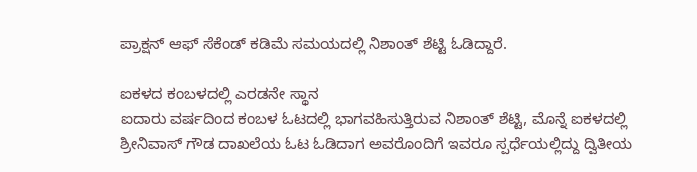ಪ್ರಾಕ್ಷನ್ ಆಫ್ ಸೆಕೆಂಡ್ ಕಡಿಮೆ ಸಮಯದಲ್ಲಿ ನಿಶಾಂತ್ ಶೆಟ್ಟಿ ಓಡಿದ್ದಾರೆ.

ಐಕಳದ ಕಂಬಳದಲ್ಲಿ ಎರಡನೇ ಸ್ಥಾನ
ಐದಾರು ವರ್ಷದಿಂದ ಕಂಬಳ ಓಟದಲ್ಲಿ ಭಾಗವಹಿಸುತ್ತಿರುವ ನಿಶಾಂತ್ ಶೆಟ್ಟಿ, ಮೊನ್ನೆ ಐಕಳದಲ್ಲಿ ಶ್ರೀನಿವಾಸ್ ಗೌಡ ದಾಖಲೆಯ ಓಟ ಓಡಿದಾಗ ಅವರೊಂದಿಗೆ ಇವರೂ ಸ್ಪರ್ಧೆಯಲ್ಲಿದ್ದು ದ್ವಿತೀಯ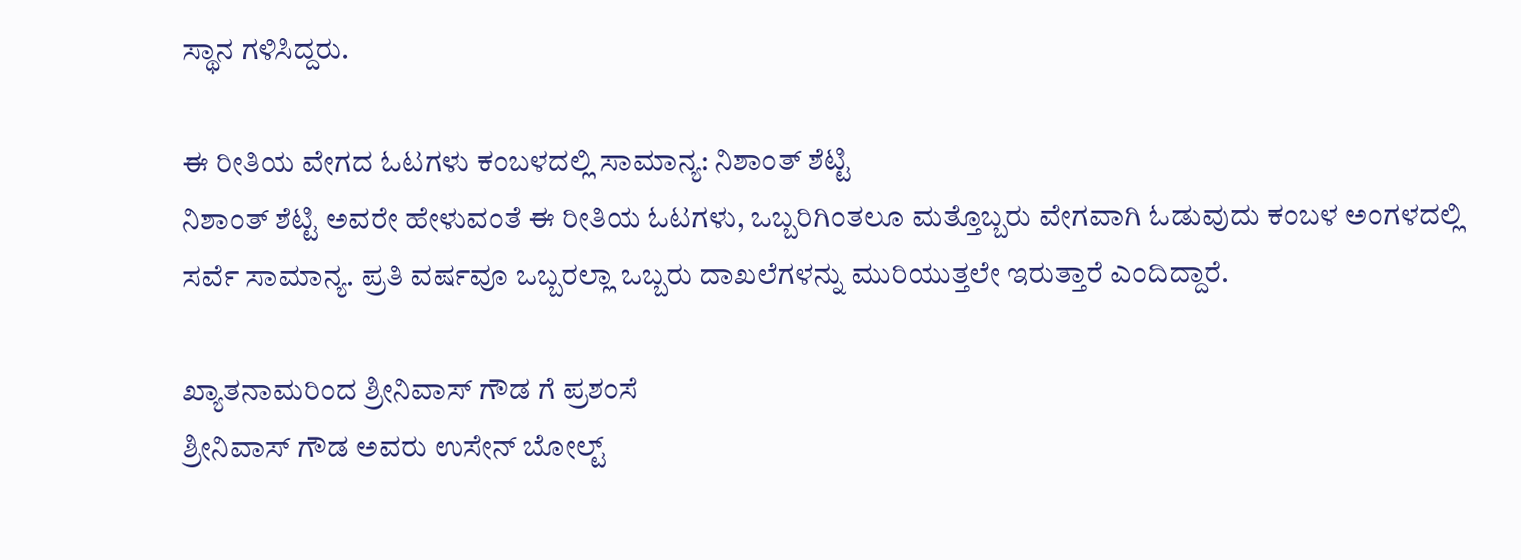ಸ್ಥಾನ ಗಳಿಸಿದ್ದರು.

ಈ ರೀತಿಯ ವೇಗದ ಓಟಗಳು ಕಂಬಳದಲ್ಲಿ ಸಾಮಾನ್ಯ: ನಿಶಾಂತ್ ಶೆಟ್ಟಿ
ನಿಶಾಂತ್ ಶೆಟ್ಟಿ ಅವರೇ ಹೇಳುವಂತೆ ಈ ರೀತಿಯ ಓಟಗಳು, ಒಬ್ಬರಿಗಿಂತಲೂ ಮತ್ತೊಬ್ಬರು ವೇಗವಾಗಿ ಓಡುವುದು ಕಂಬಳ ಅಂಗಳದಲ್ಲಿ ಸರ್ವೆ ಸಾಮಾನ್ಯ. ಪ್ರತಿ ವರ್ಷವೂ ಒಬ್ಬರಲ್ಲಾ ಒಬ್ಬರು ದಾಖಲೆಗಳನ್ನು ಮುರಿಯುತ್ತಲೇ ಇರುತ್ತಾರೆ ಎಂದಿದ್ದಾರೆ.

ಖ್ಯಾತನಾಮರಿಂದ ಶ್ರೀನಿವಾಸ್ ಗೌಡ ಗೆ ಪ್ರಶಂಸೆ
ಶ್ರೀನಿವಾಸ್ ಗೌಡ ಅವರು ಉಸೇನ್ ಬೋಲ್ಟ್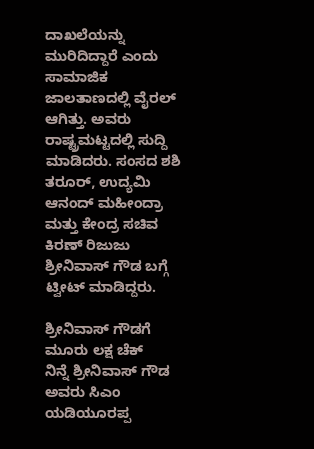ದಾಖಲೆಯನ್ನು ಮುರಿದಿದ್ದಾರೆ ಎಂದು ಸಾಮಾಜಿಕ ಜಾಲತಾಣದಲ್ಲಿ ವೈರಲ್ ಆಗಿತ್ತು. ಅವರು ರಾಷ್ಟ್ರಮಟ್ಟದಲ್ಲಿ ಸುದ್ದಿ ಮಾಡಿದರು. ಸಂಸದ ಶಶಿ ತರೂರ್, ಉದ್ಯಮಿ ಆನಂದ್ ಮಹೀಂದ್ರಾ ಮತ್ತು ಕೇಂದ್ರ ಸಚಿವ ಕಿರಣ್ ರಿಜುಜು ಶ್ರೀನಿವಾಸ್ ಗೌಡ ಬಗ್ಗೆ ಟ್ವೀಟ್ ಮಾಡಿದ್ದರು.

ಶ್ರೀನಿವಾಸ್ ಗೌಡಗೆ ಮೂರು ಲಕ್ಷ ಚೆಕ್
ನಿನ್ನೆ ಶ್ರೀನಿವಾಸ್ ಗೌಡ ಅವರು ಸಿಎಂ ಯಡಿಯೂರಪ್ಪ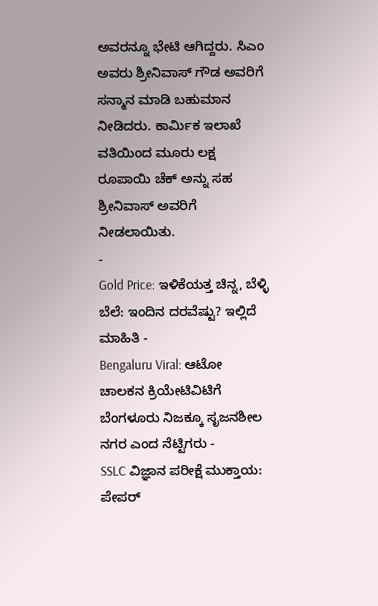ಅವರನ್ನೂ ಭೇಟಿ ಆಗಿದ್ದರು. ಸಿಎಂ ಅವರು ಶ್ರೀನಿವಾಸ್ ಗೌಡ ಅವರಿಗೆ ಸನ್ಮಾನ ಮಾಡಿ ಬಹುಮಾನ ನೀಡಿದರು. ಕಾರ್ಮಿಕ ಇಲಾಖೆ ವತಿಯಿಂದ ಮೂರು ಲಕ್ಷ ರೂಪಾಯಿ ಚೆಕ್ ಅನ್ನು ಸಹ ಶ್ರೀನಿವಾಸ್ ಅವರಿಗೆ ನೀಡಲಾಯಿತು.
-
Gold Price: ಇಳಿಕೆಯತ್ತ ಚಿನ್ನ, ಬೆಳ್ಳಿ ಬೆಲೆ: ಇಂದಿನ ದರವೆಷ್ಟು? ಇಲ್ಲಿದೆ ಮಾಹಿತಿ -
Bengaluru Viral: ಆಟೋ ಚಾಲಕನ ಕ್ರಿಯೇಟಿವಿಟಿಗೆ ಬೆಂಗಳೂರು ನಿಜಕ್ಕೂ ಸೃಜನಶೀಲ ನಗರ ಎಂದ ನೆಟ್ಟಿಗರು -
SSLC ವಿಜ್ಞಾನ ಪರೀಕ್ಷೆ ಮುಕ್ತಾಯ: ಪೇಪರ್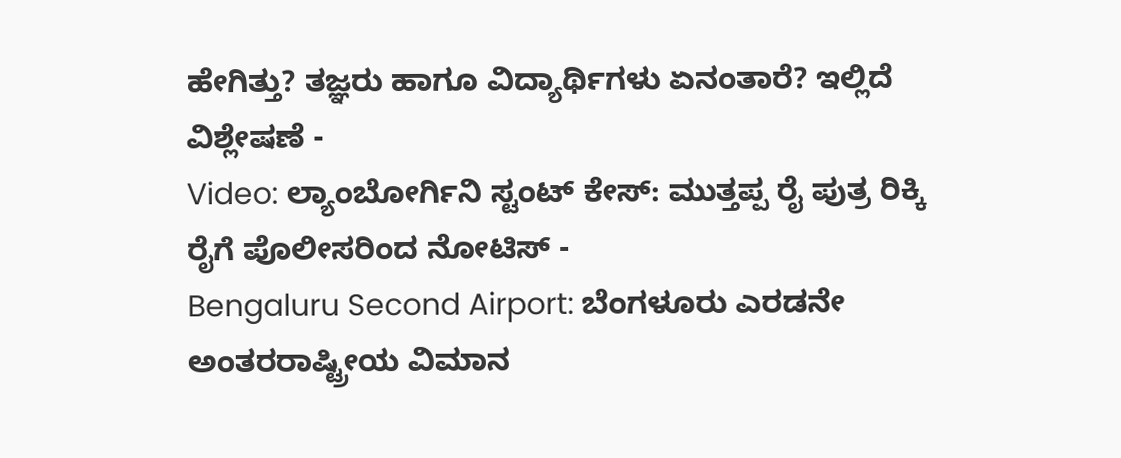ಹೇಗಿತ್ತು? ತಜ್ಞರು ಹಾಗೂ ವಿದ್ಯಾರ್ಥಿಗಳು ಏನಂತಾರೆ? ಇಲ್ಲಿದೆ ವಿಶ್ಲೇಷಣೆ -
Video: ಲ್ಯಾಂಬೋರ್ಗಿನಿ ಸ್ಟಂಟ್ ಕೇಸ್: ಮುತ್ತಪ್ಪ ರೈ ಪುತ್ರ ರಿಕ್ಕಿ ರೈಗೆ ಪೊಲೀಸರಿಂದ ನೋಟಿಸ್ -
Bengaluru Second Airport: ಬೆಂಗಳೂರು ಎರಡನೇ ಅಂತರರಾಷ್ಟ್ರೀಯ ವಿಮಾನ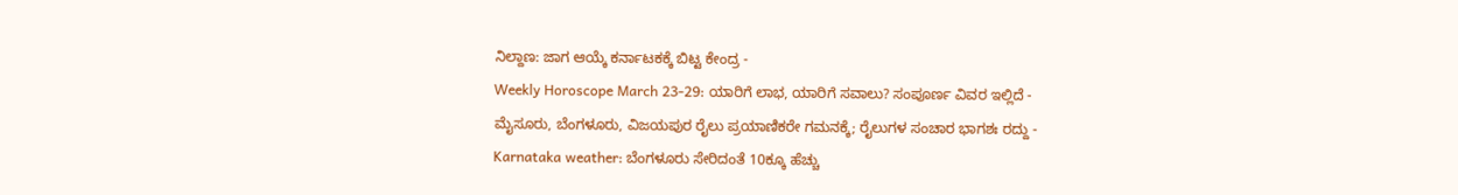ನಿಲ್ದಾಣ: ಜಾಗ ಆಯ್ಕೆ ಕರ್ನಾಟಕಕ್ಕೆ ಬಿಟ್ಟ ಕೇಂದ್ರ -
Weekly Horoscope March 23-29: ಯಾರಿಗೆ ಲಾಭ, ಯಾರಿಗೆ ಸವಾಲು? ಸಂಪೂರ್ಣ ವಿವರ ಇಲ್ಲಿದೆ -
ಮೈಸೂರು, ಬೆಂಗಳೂರು, ವಿಜಯಪುರ ರೈಲು ಪ್ರಯಾಣಿಕರೇ ಗಮನಕ್ಕೆ; ರೈಲುಗಳ ಸಂಚಾರ ಭಾಗಶಃ ರದ್ದು -
Karnataka weather: ಬೆಂಗಳೂರು ಸೇರಿದಂತೆ 10ಕ್ಕೂ ಹೆಚ್ಚು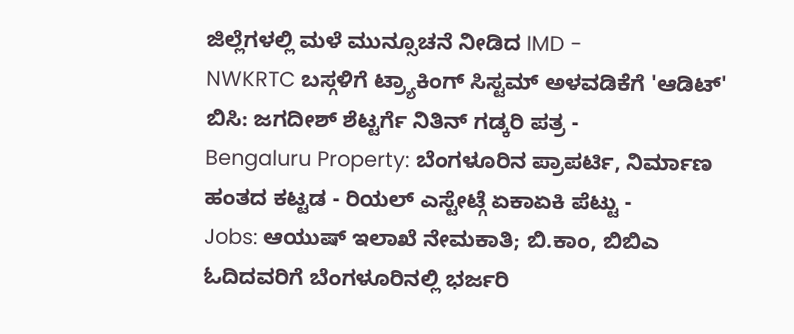ಜಿಲ್ಲೆಗಳಲ್ಲಿ ಮಳೆ ಮುನ್ಸೂಚನೆ ನೀಡಿದ IMD -
NWKRTC ಬಸ್ಗಳಿಗೆ ಟ್ರ್ಯಾಕಿಂಗ್ ಸಿಸ್ಟಮ್ ಅಳವಡಿಕೆಗೆ 'ಆಡಿಟ್' ಬಿಸಿ: ಜಗದೀಶ್ ಶೆಟ್ಟರ್ಗೆ ನಿತಿನ್ ಗಡ್ಕರಿ ಪತ್ರ -
Bengaluru Property: ಬೆಂಗಳೂರಿನ ಪ್ರಾಪರ್ಟಿ, ನಿರ್ಮಾಣ ಹಂತದ ಕಟ್ಟಡ - ರಿಯಲ್ ಎಸ್ಟೇಟ್ಗೆ ಏಕಾಏಕಿ ಪೆಟ್ಟು -
Jobs: ಆಯುಷ್ ಇಲಾಖೆ ನೇಮಕಾತಿ; ಬಿ.ಕಾಂ, ಬಿಬಿಎ ಓದಿದವರಿಗೆ ಬೆಂಗಳೂರಿನಲ್ಲಿ ಭರ್ಜರಿ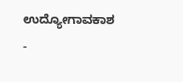ಉದ್ಯೋಗಾವಕಾಶ -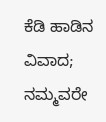ಕೆಡಿ ಹಾಡಿನ ವಿವಾದ; ನಮ್ಮವರೇ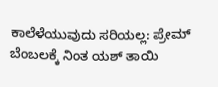ಕಾಲೆಳೆಯುವುದು ಸರಿಯಲ್ಲ: ಪ್ರೇಮ್ ಬೆಂಬಲಕ್ಕೆ ನಿಂತ ಯಶ್ ತಾಯಿ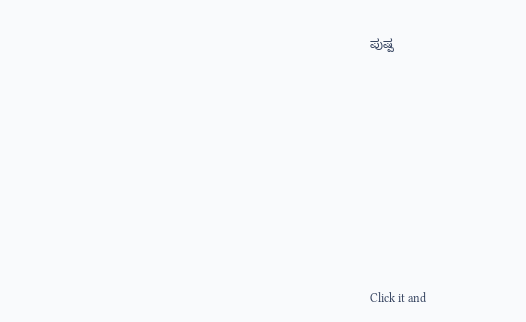ಪುಷ್ಪ












Click it and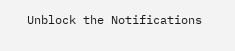Unblock the Notifications